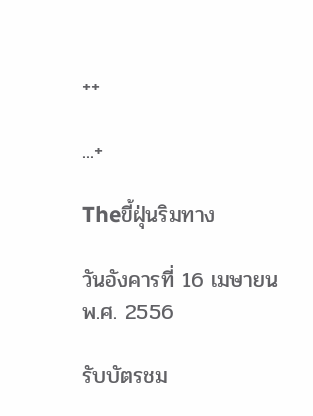++

...+

Theขี้ฝุ่นริมทาง

วันอังคารที่ 16 เมษายน พ.ศ. 2556

รับบัตรชม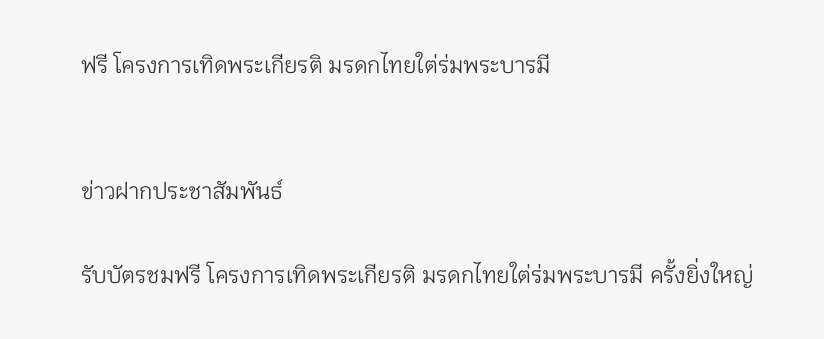ฟรี โครงการเทิดพระเกียรติ มรดกไทยใต่ร่มพระบารมี


ข่าวฝากประชาสัมพันธ์

รับบัตรชมฟรี โครงการเทิดพระเกียรติ มรดกไทยใต่ร่มพระบารมี ครั้งยิ่งใหญ่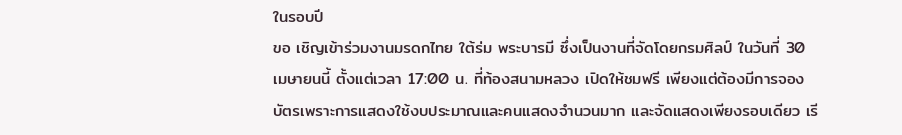ในรอบปี
ขอ เชิญเข้าร่วมงานมรดกไทย ใต้ร่ม พระบารมี ซึ่งเป็นงานที่จัดโดยกรมศิลป์ ในวันที่ 30 เมษายนนี้ ตั้งแต่เวลา 17:00 น. ที่ท้องสนามหลวง เปิดให้ชมฟรี เพียงแต่ต้องมีการจองบัตรเพราะการแสดงใช้งบประมาณและคนแสดงจำนวนมาก และจัดแสดงเพียงรอบเดียว เรี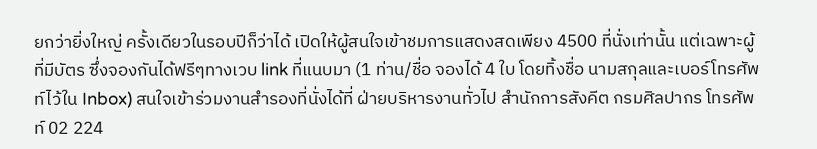ยกว่ายิ่งใหญ่ ครั้งเดียวในรอบปีก็ว่าได้ เปิดให้ผู้สนใจเข้าชมการแสดงสดเพียง 4500 ที่นั่งเท่านั้น แต่เฉพาะผู้ที่มีบัตร ซึ่งจองกันได้ฟรีๆทางเวบ link ที่แนบมา (1 ท่าน/ชื่อ จองได้ 4 ใบ โดยทิ้งชื่อ นามสกุลและเบอร์โทรศัพท์ไว้ใน Inbox) สนใจเข้าร่วมงานสำรองที่นั่งได้ที่ ฝ่ายบริหารงานทั่วไป สำนักการสังคีต กรมศิลปากร โทรศัพท์ 02 224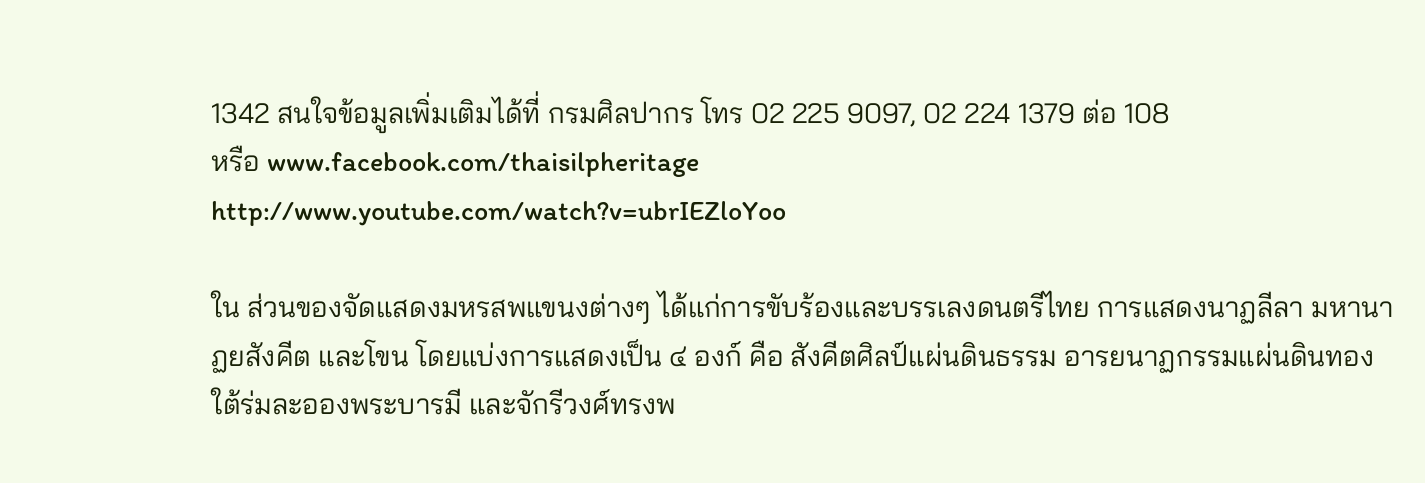1342 สนใจข้อมูลเพิ่มเติมได้ที่ กรมศิลปากร โทร 02 225 9097, 02 224 1379 ต่อ 108
หรือ www.facebook.com/thaisilpheritage
http://www.youtube.com/watch?v=ubrIEZloYoo

ใน ส่วนของจัดแสดงมหรสพแขนงต่างๆ ได้แก่การขับร้องและบรรเลงดนตรีไทย การแสดงนาฏลีลา มหานาฏยสังคีต และโขน โดยแบ่งการแสดงเป็น ๔ องก์ คือ สังคีตศิลป์แผ่นดินธรรม อารยนาฏกรรมแผ่นดินทอง ใต้ร่มละอองพระบารมี และจักรีวงศ์ทรงพ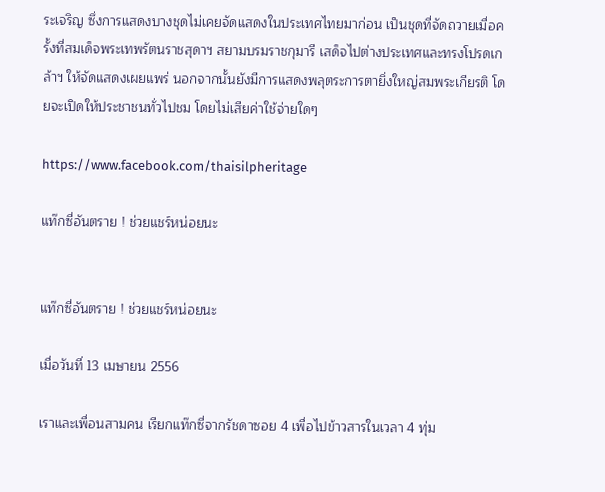ระเจริญ ซึ่งการแสดงบางชุดไม่เคยจัดแสดงในประเทศไทยมาก่อน เป็นชุดที่จัดถวายเมื่อครั้งที่สมเด็จพระเทพรัตนราชสุดาฯ สยามบรมราชกุมารี เสด็จไปต่างประเทศและทรงโปรดเกล้าฯ ให้จัดแสดงเผยแพร่ นอกจากนั้นยังมีการแสดงพลุตระการตายิ่งใหญ่สมพระเกียรติ โดยจะเปิดให้ประชาชนทั่วไปชม โดยไม่เสียค่าใช้จ่ายใดๆ

https://www.facebook.com/thaisilpheritage

แท๊กซี่อันตราย ! ช่วยแชร์หน่อยนะ


แท๊กซี่อันตราย ! ช่วยแชร์หน่อยนะ

เมื่อวันที่ 13 เมษายน 2556

เราและเพื่อนสามคน เรียกแท๊กซี่จากรัชดาซอย 4 เพื่อไปข้าวสารในเวลา 4 ทุ่ม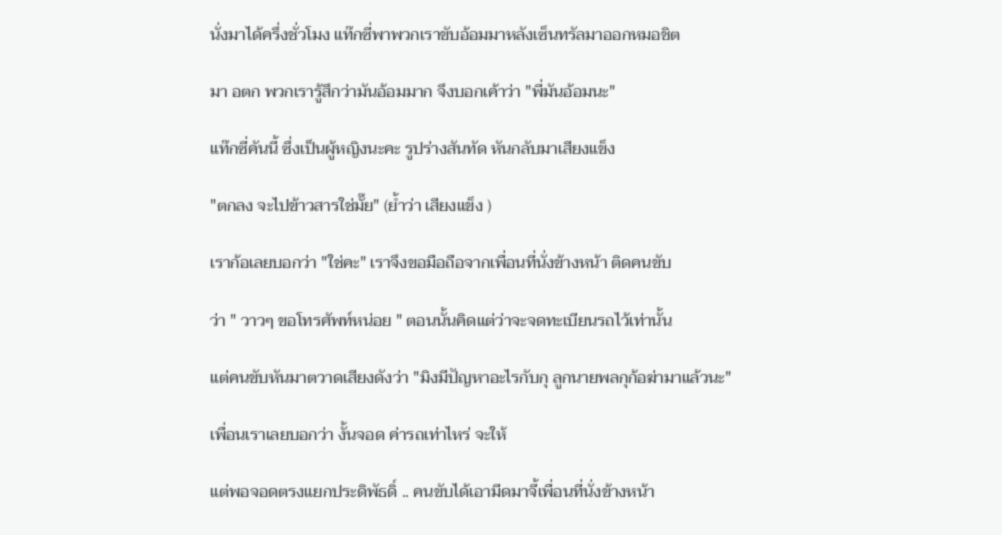นั่งมาได้ครึ่งชั่วโมง แท๊กซี่พาพวกเราขับอ้อมมาหลังเซ็นทรัลมาออกหมอชิต

มา อตก พวกเรารู้สึกว่ามันอ้อมมาก จึงบอกเค้าว่า "พี่มันอ้อมนะ"

แท๊กซี่คันนี้ ซึ่งเป็นผู้หญิงนะคะ รูปร่างสันทัด หันกลับมาเสียงแข็ง

"ตกลง จะไปข้าวสารใช่มั๊ย" (ย้ำว่า เสียงแข็ง )

เราก้อเลยบอกว่า "ใช่คะ" เราจึงขอมือถือจากเพื่อนที่นั่งข้างหน้า ติดคนขับ

ว่า " วาวๆ ขอโทรศัพท์หน่อย " ตอนนั้นคิดแต่ว่าจะจดทะเบียนรถไว้เท่านั้น

แต่คนขับหันมาตวาดเสียงดังว่า "มิงมีปัญหาอะไรกับกุ ลูกนายพลกุก้อฆ่ามาแล้วนะ"

เพื่อนเราเลยบอกว่า งั้นจอด ค่ารถเท่าไหร่ จะให้

แต่พอจอดตรงแยกประดิพัธดิ์ .. คนขับได้เอามีดมาจี้เพื่อนที่นั่งข้างหน้า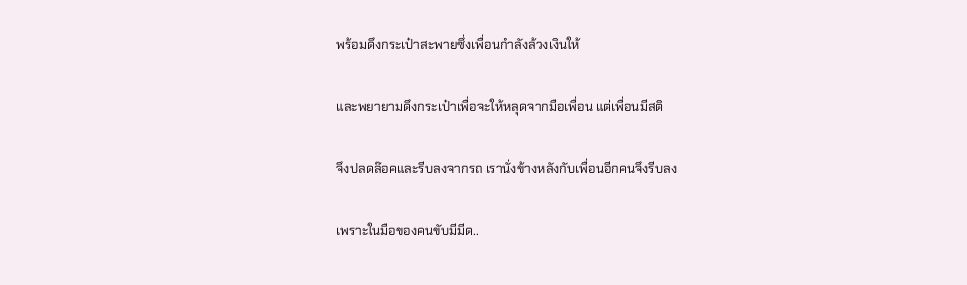พร้อมดึงกระเป๋าสะพายซึ่งเพื่อนกำลังล้วงเงินให้

และพยายามดึงกระเป๋าเพื่อจะให้หลุดจากมือเพื่อน แต่เพื่อนมีสติ

จึงปลดล๊อคและรีบลงจากรถ เรานั่งข้างหลังกับเพื่อนอีกคนจึงรีบลง

เพราะในมือของคนขับมีมีด..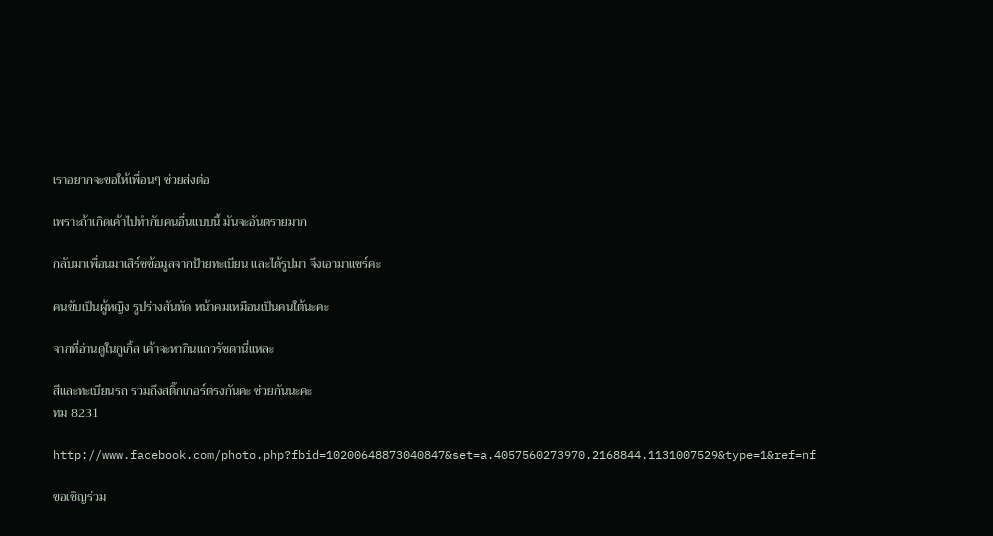เราอยากจะขอให้เพื่อนๆ ช่วยส่งต่อ

เพราะถ้าเกิดเค้าไปทำกับคนอื่นแบบนี้ มันจะอันตรายมาก

กลับมาเพื่อนมาเสิร์ชข้อมูลจากป้ายทะเบียน และได้รูปมา จึงเอามาแชร์คะ

คนขับเป็นผู้หญิง รูปร่างสันทัด หน้าคมเหมือนเป็นคนใต้นะคะ

จากที่อ่านดูในกูเกิ้ล เค้าจะหากินแถวรัชดานี่แหละ

สีและทะเบียนรถ รวมถึงสติ๊กเกอร์ตรงกันคะ ช่วยกันนะคะ
ทม 8231

http://www.facebook.com/photo.php?fbid=10200648873040847&set=a.4057560273970.2168844.1131007529&type=1&ref=nf

ขอเชิญร่วม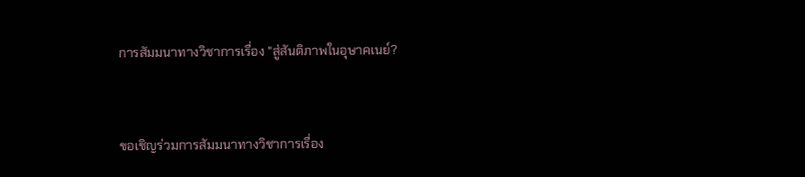การสัมมนาทางวิชาการเรื่อง "สู่สันติภาพในอุษาคเนย์?


ขอเชิญร่วมการสัมมนาทางวิชาการเรื่อง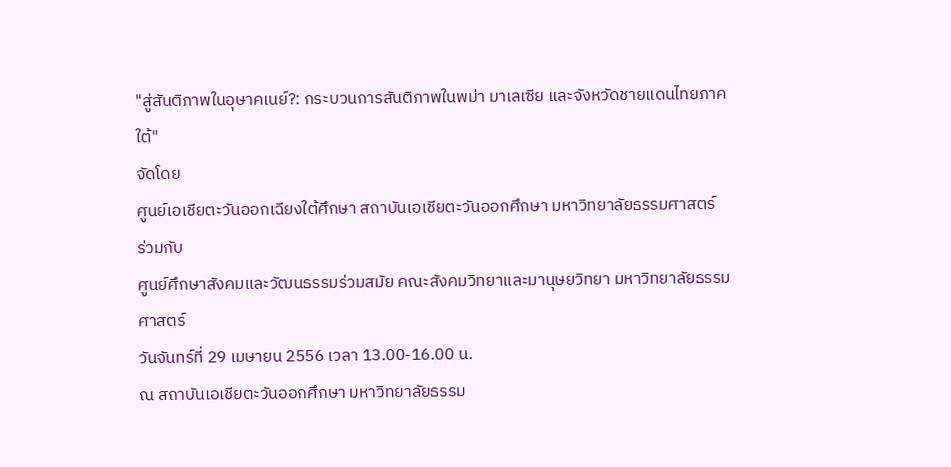"สู่สันติภาพในอุษาคเนย์?: กระบวนการสันติภาพในพม่า มาเลเซีย และจังหวัดชายแดนไทยภาคใต้"
จัดโดย
ศูนย์เอเชียตะวันออกเฉียงใต้ศึกษา สถาบันเอเชียตะวันออกศึกษา มหาวิทยาลัยธรรมศาสตร์
ร่วมกับ
ศูนย์ศึกษาสังคมและวัฒนธรรมร่วมสมัย คณะสังคมวิทยาและมานุษยวิทยา มหาวิทยาลัยธรรมศาสตร์
วันจันทร์ที่ 29 เมษายน 2556 เวลา 13.00-16.00 น.
ณ สถาบันเอเชียตะวันออกศึกษา มหาวิทยาลัยธรรม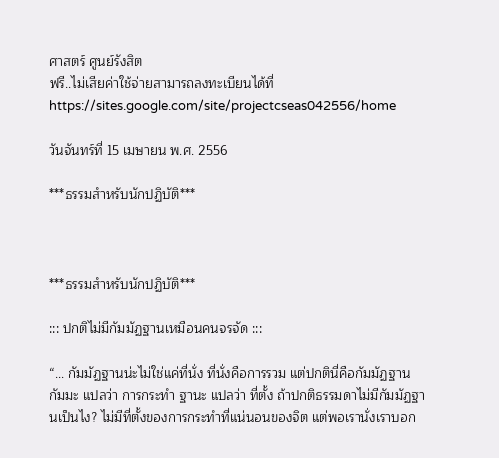ศาสตร์ ศูนย์รังสิต
ฟรี..ไม่เสียค่าใช้จ่ายสามารถลงทะเบียนได้ที่ https://sites.google.com/site/projectcseas042556/home

วันจันทร์ที่ 15 เมษายน พ.ศ. 2556

***ธรรมสำหรับนักปฏิบัติ***



***ธรรมสำหรับนักปฏิบัติ***

::: ปกติไม่มีกัมมัฏฐานเหมือนคนจรจัด :::

“... กัมมัฏฐานน่ะไม่ใช่แค่ที่นั่ง ที่นั่งคือการรวม แต่ปกตินี่คือกัมมัฏฐาน กัมมะ แปลว่า การกระทำ ฐานะ แปลว่า ที่ตั้ง ถ้าปกติธรรมดาไม่มีกัมมัฏฐานเป็นไง? ไม่มีที่ตั้งของการกระทำที่แน่นอนของจิต แต่พอเรานั่งเราบอก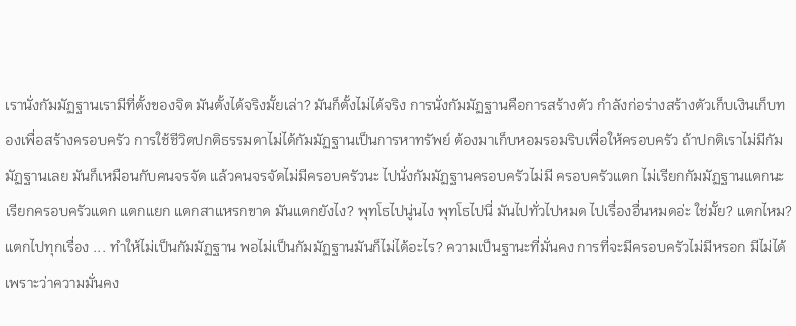เรานั่งกัมมัฏฐานเรามีที่ตั้งของจิต มันตั้งได้จริงมั้ยเล่า? มันก็ตั้งไม่ได้จริง การนั่งกัมมัฏฐานคือการสร้างตัว กำลังก่อร่างสร้างตัวเก็บเงินเก็บทองเพื่อสร้างครอบครัว การใช้ชีวิตปกติธรรมดาไม่ได้กัมมัฏฐานเป็นการหาทรัพย์ ต้องมาเก็บหอมรอมริบเพื่อให้ครอบครัว ถ้าปกติเราไม่มีกัมมัฏฐานเลย มันก็เหมือนกับคนจรจัด แล้วคนจรจัดไม่มีครอบครัวนะ ไปนั่งกัมมัฏฐานครอบครัวไม่มี ครอบครัวแตก ไม่เรียกกัมมัฏฐานแตกนะ เรียกครอบครัวแตก แตกแยก แตกสาแหรกขาด มันแตกยังไง? พุทโธไปนู่นไง พุทโธไปนี่ มันไปทั่วไปหมด ไปเรื่องอื่นหมดอ่ะ ใช่มั้ย? แตกไหม? แตกไปทุกเรื่อง ... ทำให้ไม่เป็นกัมมัฏฐาน พอไม่เป็นกัมมัฏฐานมันก็ไม่ได้อะไร? ความเป็นฐานะที่มั่นคง การที่จะมีครอบครัวไม่มีหรอก มีไม่ได้ เพราะว่าความมั่นคง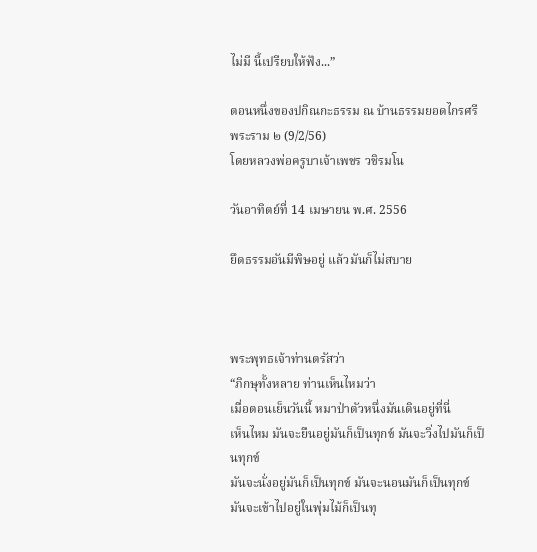ไม่มี นี้เปรียบให้ฟัง...”

ตอนหนึ่งของปกิณกะธรรม ณ บ้านธรรมยอดไกรศรี พระราม ๒ (9/2/56)
โดยหลวงพ่อครูบาเจ้าเพชร วชิรมโน

วันอาทิตย์ที่ 14 เมษายน พ.ศ. 2556

ยึดธรรมอันมีพิษอยู่ แล้วมันก็ไม่สบาย



พระพุทธเจ้าท่านตรัสว่า
“ภิกษุทั้งหลาย ท่านเห็นไหมว่า
เมื่อตอนเย็นวันนี้ หมาป่าตัวหนึ่งมันเดินอยู่ที่นี่
เห็นไหม มันจะยืนอยู่มันก็เป็นทุกข์ มันจะวิ่งไปมันก็เป็นทุกข์
มันจะนั่งอยู่มันก็เป็นทุกข์ มันจะนอนมันก็เป็นทุกข์
มันจะเข้าไปอยู่ในพุ่มไม้ก็เป็นทุ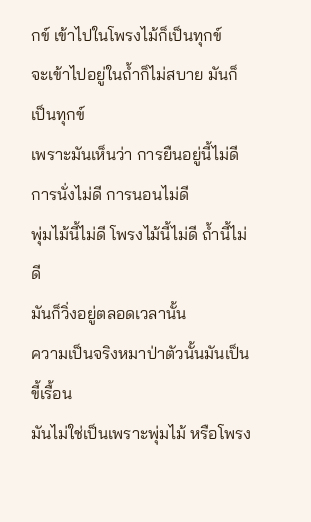กข์ เข้าไปในโพรงไม้ก็เป็นทุกข์
จะเข้าไปอยู่ในถ้ำก็ไม่สบาย มันก็เป็นทุกข์
เพราะมันเห็นว่า การยืนอยู่นี้ไม่ดี การนั่งไม่ดี การนอนไม่ดี
พุ่มไม้นี้ไม่ดี โพรงไม้นี้ไม่ดี ถ้ำนี้ไม่ดี
มันก็วิ่งอยู่ตลอดเวลานั้น
ความเป็นจริงหมาป่าตัวนั้นมันเป็นขี้เรื้อน
มันไม่ใช่เป็นเพราะพุ่มไม้ หรือโพรง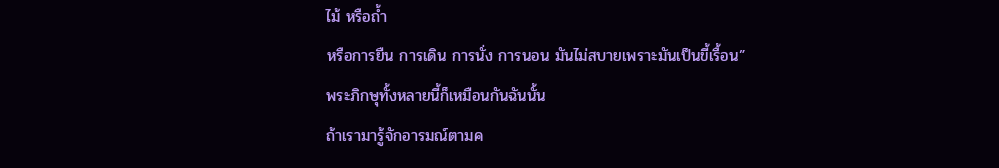ไม้ หรือถ้ำ
หรือการยืน การเดิน การนั่ง การนอน มันไม่สบายเพราะมันเป็นขี้เรื้อน”
พระภิกษุทั้งหลายนี้ก็เหมือนกันฉันนั้น
ถ้าเรามารู้จักอารมณ์ตามค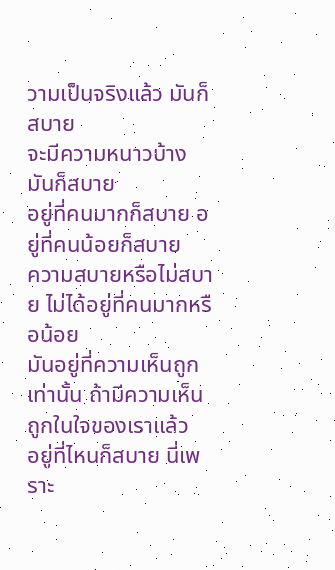วามเป็นจริงแล้ว มันก็สบาย
จะมีความหนาวบ้าง มันก็สบาย
อยู่ที่คนมากก็สบาย อยู่ที่คนน้อยก็สบาย
ความสบายหรือไม่สบาย ไม่ได้อยู่ที่คนมากหรือน้อย
มันอยู่ที่ความเห็นถูกเท่านั้น ถ้ามีความเห็นถูกในใจของเราแล้ว
อยู่ที่ไหนก็สบาย นี่เพราะ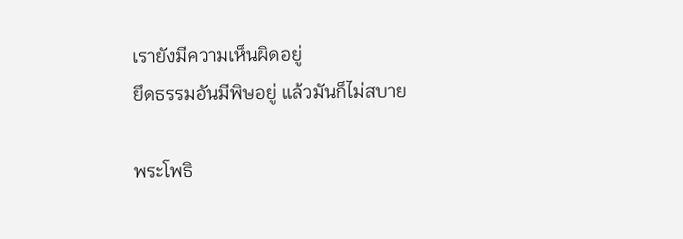เรายังมีความเห็นผิดอยู่
ยึดธรรมอันมีพิษอยู่ แล้วมันก็ไม่สบาย

พระโพธิ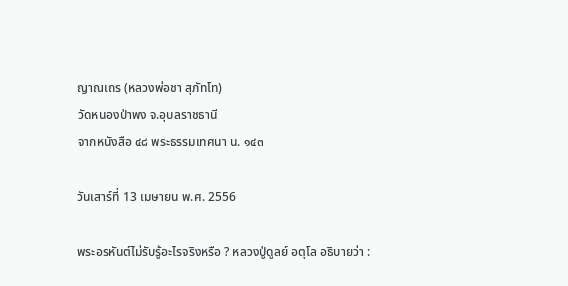ญาณเถร (หลวงพ่อชา สุภัทโท)
วัดหนองป่าพง จ.อุบลราชธานี
จากหนังสือ ๔๘ พระธรรมเทศนา น. ๑๔๓

วันเสาร์ที่ 13 เมษายน พ.ศ. 2556

พระอรหันต์ไม่รับรู้อะไรจริงหรือ ? หลวงปู่ดูลย์ อตุโล อธิบายว่า :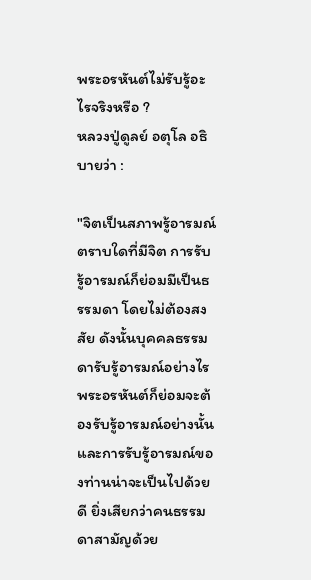พระอรหันต์ไม่รับรู้อะไรจริงหรือ ?
หลวงปู่ดูลย์ อตุโล อธิบายว่า :

"จิตเป็นสภาพรู้อารมณ์ ตราบใดที่มีจิต การรับรู้อารมณ์ก็ย่อมมีเป็นธรรมดา โดยไม่ต้องสงสัย ดังนั้นบุคคลธรรมดารับรู้อารมณ์อย่างไร พระอรหันต์ก็ย่อมจะต้องรับรู้อารมณ์อย่างนั้น และการรับรู้อารมณ์ของท่านน่าจะเป็นไปด้วยดี ยิ่งเสียกว่าคนธรรมดาสามัญด้วย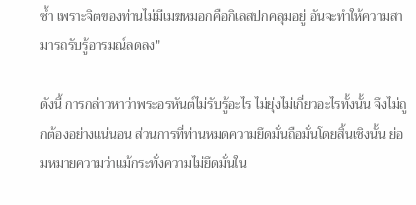ซ้ำ เพราะจิตของท่านไม่มีเมฆหมอกคือกิเลสปกคลุมอยู่ อันจะทำให้ความสามารถรับรู้อารมณ์ลดลง"

ดังนี้ การกล่าวหาว่าพระอรหันต์ไม่รับรู้อะไร ไม่ยุ่งไม่เกี่ยวอะไรทั้งนั้น จึงไม่ถูกต้องอย่างแน่นอน ส่วนการที่ท่านหมดความยึดมั่นถือมั่นโดยสิ้นเชิงนั้น ย่อมหมายความว่าแม้กระทั่งความไม่ยึดมั่นใน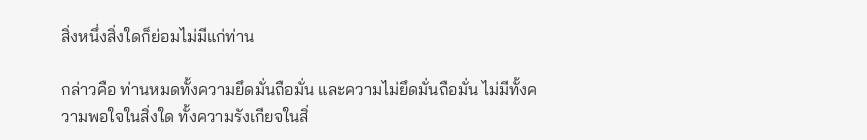สิ่งหนึ่งสิ่งใดก็ย่อมไม่มีแก่ท่าน

กล่าวคือ ท่านหมดทั้งความยึดมั่นถือมั่น และความไม่ยึดมั่นถือมั่น ไม่มีทั้งความพอใจในสิ่งใด ทั้งความรังเกียจในสิ่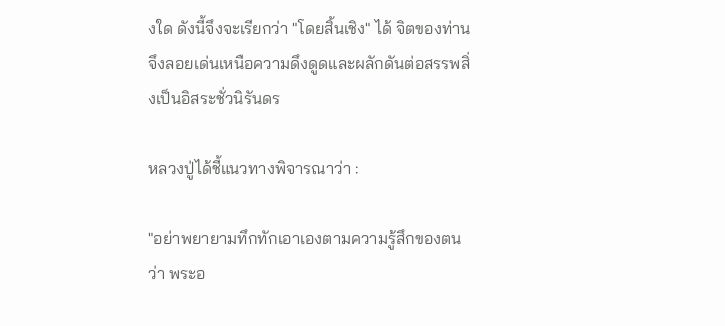งใด ดังนี้จึงจะเรียกว่า "โดยสิ้นเชิง" ได้ จิตของท่านจึงลอยเด่นเหนือความดึงดูดและผลักดันต่อสรรพสิ่งเป็นอิสระชั่วนิรันดร

หลวงปู่ได้ชี้แนวทางพิจารณาว่า :

"อย่าพยายามทึกทักเอาเองตามความรู้สึกของตนว่า พระอ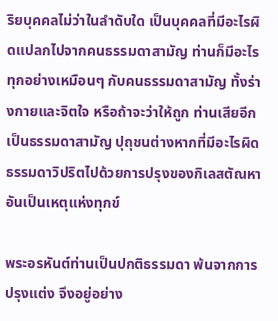ริยบุคคลไม่ว่าในลำดับใด เป็นบุคคลที่มีอะไรผิดแปลกไปจากคนธรรมดาสามัญ ท่านก็มีอะไรทุกอย่างเหมือนๆ กับคนธรรมดาสามัญ ทั้งร่างกายและจิตใจ หรือถ้าจะว่าให้ถูก ท่านเสียอีกเป็นธรรมดาสามัญ ปุถุชนต่างหากที่มีอะไรผิดธรรมดาวิปริตไปด้วยการปรุงของกิเลสตัณหาอันเป็นเหตุแห่งทุกข์

พระอรหันต์ท่านเป็นปกติธรรมดา พ้นจากการปรุงแต่ง จึงอยู่อย่าง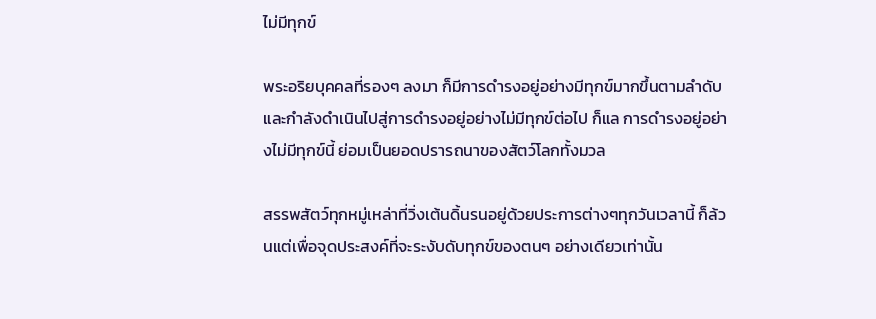ไม่มีทุกข์

พระอริยบุคคลที่รองๆ ลงมา ก็มีการดำรงอยู่อย่างมีทุกข์มากขึ้นตามลำดับ และกำลังดำเนินไปสู่การดำรงอยู่อย่างไม่มีทุกข์ต่อไป ก็แล การดำรงอยู่อย่างไม่มีทุกข์นี้ ย่อมเป็นยอดปรารถนาของสัตว์โลกทั้งมวล

สรรพสัตว์ทุกหมู่เหล่าที่วิ่งเต้นดิ้นรนอยู่ด้วยประการต่างๆทุกวันเวลานี้ ก็ล้วนแต่เพื่อจุดประสงค์ที่จะระงับดับทุกข์ของตนๆ อย่างเดียวเท่านั้น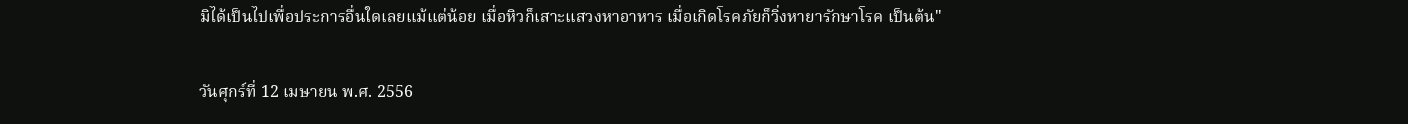มิได้เป็นไปเพื่อประการอื่นใดเลยแม้แต่น้อย เมื่อหิวก็เสาะแสวงหาอาหาร เมื่อเกิดโรคภัยก็วิ่งหายารักษาโรค เป็นต้น"

วันศุกร์ที่ 12 เมษายน พ.ศ. 2556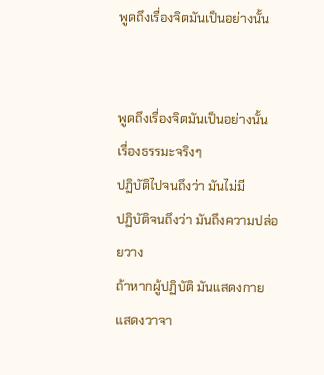พูดถึงเรื่องจิตมันเป็นอย่างนั้น


พูดถึงเรื่องจิตมันเป็นอย่างนั้น
เรื่องธรรมะจริงๆ
ปฏิบัติไปจนถึงว่า มันไม่มี
ปฏิบัติจนถึงว่า มันถึงความปล่อยวาง
ถ้าหากผู้ปฏิบัติ มันแสดงกายแสดงวาจา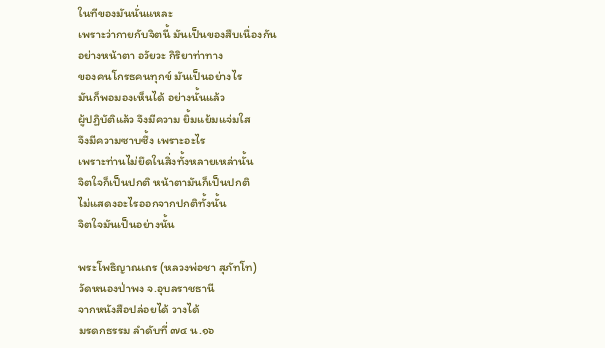ในทีของมันนั่นแหละ
เพราะว่ากายกับจิตนี้ มันเป็นของสืบเนื่องกัน
อย่างหน้าตา อวัยวะ กิริยาท่าทาง
ของคนโกรธคนทุกข์ มันเป็นอย่างไร
มันก็พอมองเห็นได้ อย่างนั้นแล้ว
ผู้ปฏิบัติแล้ว จึงมีความ ยิ้มแย้มแจ่มใส
จึงมีความซาบซึ้ง เพราะอะไร
เพราะท่านไม่ยึดในสิ่งทั้งหลายเหล่านั้น
จิตใจก็เป็นปกติ หน้าตามันก็เป็นปกติ
ไม่แสดงอะไรออกจากปกติทั้งนั้น
จิตใจมันเป็นอย่างนั้น

พระโพธิญาณเถร (หลวงพ่อชา สุภัทโท)
วัดหนองป่าพง จ.อุบลราชธานี
จากหนังสือปล่อยได้ วางได้
มรดกธรรม ลำดับที่ ๗๔ น.๑๖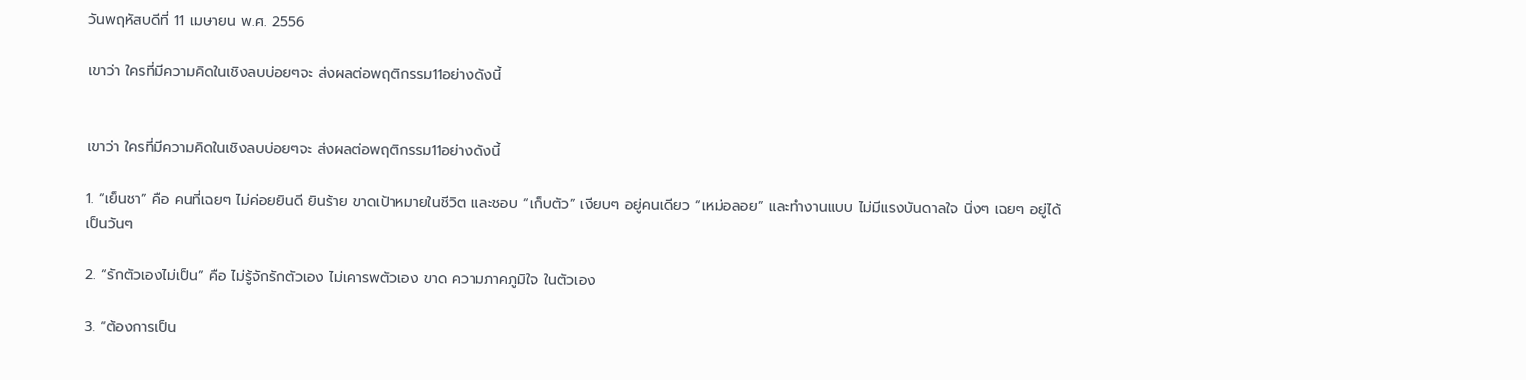วันพฤหัสบดีที่ 11 เมษายน พ.ศ. 2556

เขาว่า ใครที่มีความคิดในเชิงลบบ่อยๆจะ ส่งผลต่อพฤติกรรม11อย่างดังนี้


เขาว่า ใครที่มีความคิดในเชิงลบบ่อยๆจะ ส่งผลต่อพฤติกรรม11อย่างดังนี้

1. “เย็นชา” คือ คนที่เฉยๆ ไม่ค่อยยินดี ยินร้าย ขาดเป้าหมายในชีวิต และชอบ “เก็บตัว” เงียบๆ อยู่คนเดียว “เหม่อลอย” และทำงานแบบ ไม่มีแรงบันดาลใจ นิ่งๆ เฉยๆ อยู่ได้เป็นวันๆ

2. “รักตัวเองไม่เป็น” คือ ไม่รู้จักรักตัวเอง ไม่เคารพตัวเอง ขาด ความภาคภูมิใจ ในตัวเอง

3. “ต้องการเป็น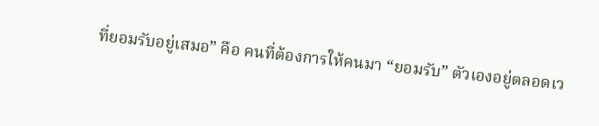ที่ยอมรับอยู่เสมอ” คือ คนที่ต้องการให้คนมา “ยอมรับ” ตัวเองอยู่ตลอดเว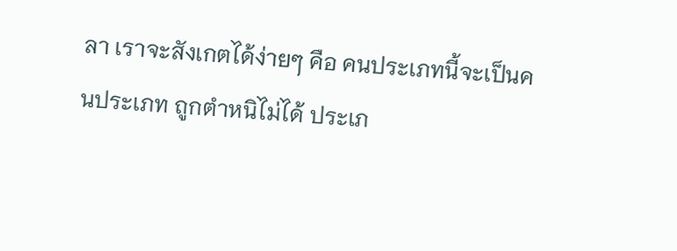ลา เราจะสังเกตได้ง่ายๆ คือ คนประเภทนี้จะเป็นคนประเภท ถูกตำหนิไม่ได้ ประเภ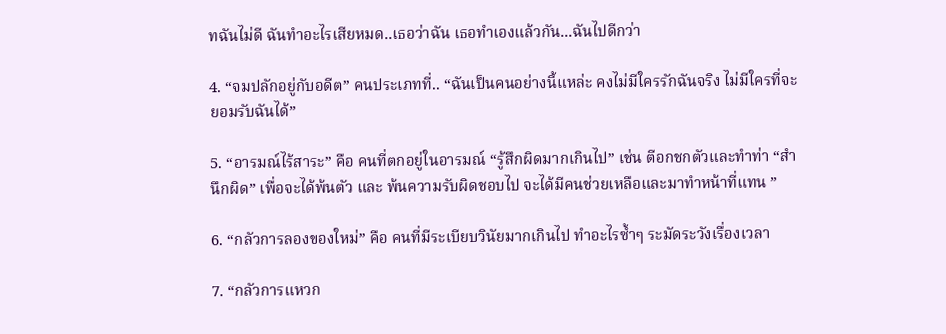ทฉันไม่ดี ฉันทำอะไรเสียหมด..เธอว่าฉัน เธอทำเองแล้วกัน...ฉันไปดีกว่า

4. “จมปลักอยู่กับอดีต” คนประเภทที่.. “ฉันเป็นคนอย่างนี้แหล่ะ คงไม่มีใครรักฉันจริง ไม่มีใครที่จะยอมรับฉันได้”

5. “อารมณ์ไร้สาระ” คือ คนที่ตกอยู่ในอารมณ์ “รู้สึกผิดมากเกินไป” เช่น ตีอกชกตัวและทำท่า “สำนึกผิด” เพื่อจะได้พ้นตัว และ พ้นความรับผิดชอบไป จะได้มีคนช่วยเหลือและมาทำหน้าที่แทน ”

6. “กลัวการลองของใหม่” คือ คนที่มีระเบียบวินัยมากเกินไป ทำอะไรซ้ำๆ ระมัดระวังเรื่องเวลา

7. “กลัวการแหวก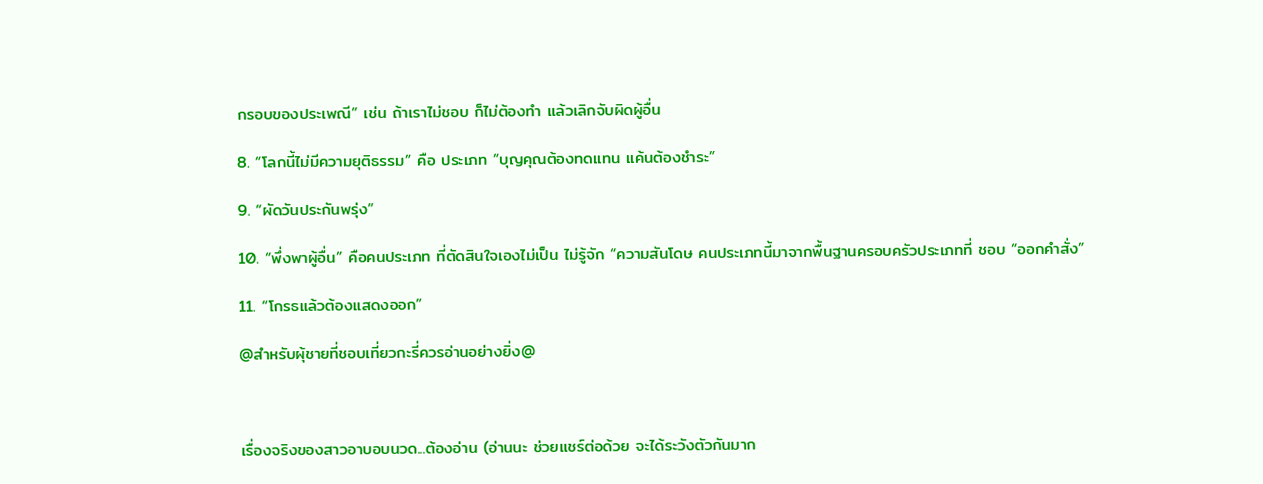กรอบของประเพณี” เช่น ถ้าเราไม่ชอบ ก็ไม่ต้องทำ แล้วเลิกจับผิดผู้อื่น

8. “โลกนี้ไม่มีความยุติธรรม” คือ ประเภท “บุญคุณต้องทดแทน แค้นต้องชำระ”

9. “ผัดวันประกันพรุ่ง”

10. “พึ่งพาผู้อื่น” คือคนประเภท ที่ตัดสินใจเองไม่เป็น ไม่รู้จัก “ความสันโดษ คนประเภทนี้มาจากพื้นฐานครอบครัวประเภทที่ ชอบ “ออกคำสั่ง”

11. “โกรธแล้วต้องแสดงออก”

@สำหรับผุ้ชายที่ชอบเที่ยวกะรี่ควรอ่านอย่างยิ่ง@



เรื่องจริงของสาวอาบอบนวด...ต้องอ่าน (อ่านนะ ช่วยแชร์ต่อด้วย จะได้ระวังตัวกันมาก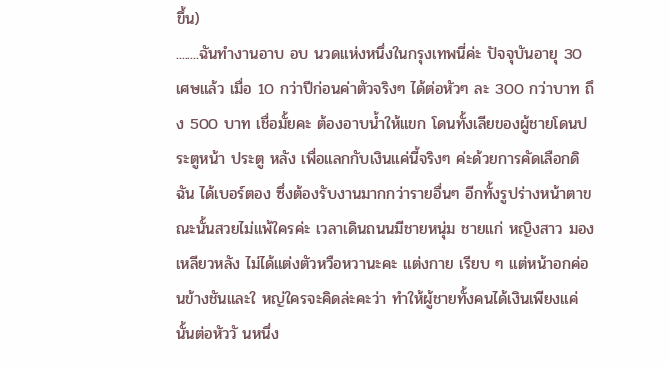ขึ้น)
........ฉันทำงานอาบ อบ นวดแห่งหนึ่งในกรุงเทพนี่ค่ะ ปัจจุบันอายุ 30 เศษแล้ว เมื่อ 10 กว่าปีก่อนค่าตัวจริงๆ ได้ต่อหัวๆ ละ 300 กว่าบาท ถึง 500 บาท เชื่อมั้ยคะ ต้องอาบน้ำให้แขก โดนทั้งเลียของผู้ชายโดนประตูหน้า ประตู หลัง เพื่อแลกกับเงินแค่นี้จริงๆ ค่ะด้วยการคัดเลือกดิฉัน ได้เบอร์ตอง ซึ่งต้องรับงานมากกว่ารายอื่นๆ อีกทั้งรูปร่างหน้าตาขณะนั้นสวยไม่แพ้ใครค่ะ เวลาเดินถนนมีชายหนุ่ม ชายแก่ หญิงสาว มองเหลียวหลัง ไม่ได้แต่งตัวหวือหวานะคะ แต่งกาย เรียบ ๆ แต่หน้าอกค่อนข้างชันและใ หญ่ใครจะคิดล่ะคะว่า ทำให้ผู้ชายทั้งคนได้เงินเพียงแค่นั้นต่อหัววั นหนึ่ง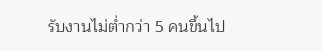รับงานไม่ต่ำกว่า 5 คนขึ้นไป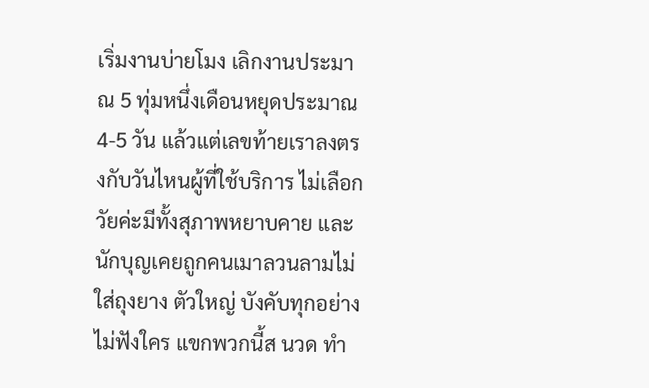เริ่มงานบ่ายโมง เลิกงานประมาณ 5 ทุ่มหนึ่งเดือนหยุดประมาณ 4-5 วัน แล้วแต่เลขท้ายเราลงตรงกับวันไหนผู้ที่ใช้บริการ ไม่เลือกวัยค่ะมีทั้งสุภาพหยาบคาย และนักบุญเคยถูกคนเมาลวนลามไม่ใส่ถุงยาง ตัวใหญ่ บังคับทุกอย่างไม่ฟังใคร แขกพวกนี้ส นวด ทำ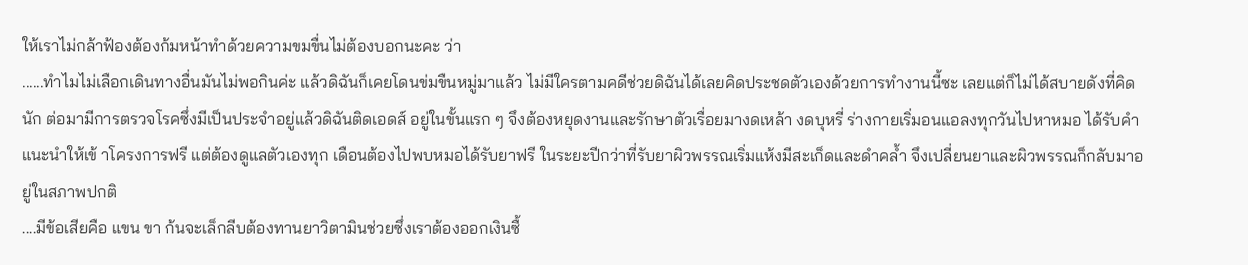ให้เราไม่กล้าฟ้องต้องก้มหน้าทำด้วยความขมขื่นไม่ต้องบอกนะคะ ว่า
......ทำไมไม่เลือกเดินทางอื่นมันไม่พอกินค่ะ แล้วดิฉันก็เคยโดนข่มขืนหมู่มาแล้ว ไม่มีใครตามคดีช่วยดิฉันได้เลยคิดประชดตัวเองด้วยการทำงานนี้ซะ เลยแต่ก็ไม่ได้สบายดังที่คิดนัก ต่อมามีการตรวจโรคซึ่งมีเป็นประจำอยู่แล้วดิฉันติดเอดส์ อยู่ในขั้นแรก ๆ จึงต้องหยุดงานและรักษาตัวเรื่อยมางดเหล้า งดบุหรี่ ร่างกายเริ่มอนแอลงทุกวันไปหาหมอ ได้รับคำแนะนำให้เข้ าโครงการฟรี แต่ต้องดูแลตัวเองทุก เดือนต้องไปพบหมอได้รับยาฟรี ในระยะปีกว่าที่รับยาผิวพรรณเริ่มแห้งมีสะเก็ดและดำคล้ำ จึงเปลี่ยนยาและผิวพรรณก็กลับมาอยู่ในสภาพปกติ
....มีข้อเสียคือ แขน ขา ก้นจะเล็กลีบต้องทานยาวิตามินช่วยซึ่งเราต้องออกเงินซื้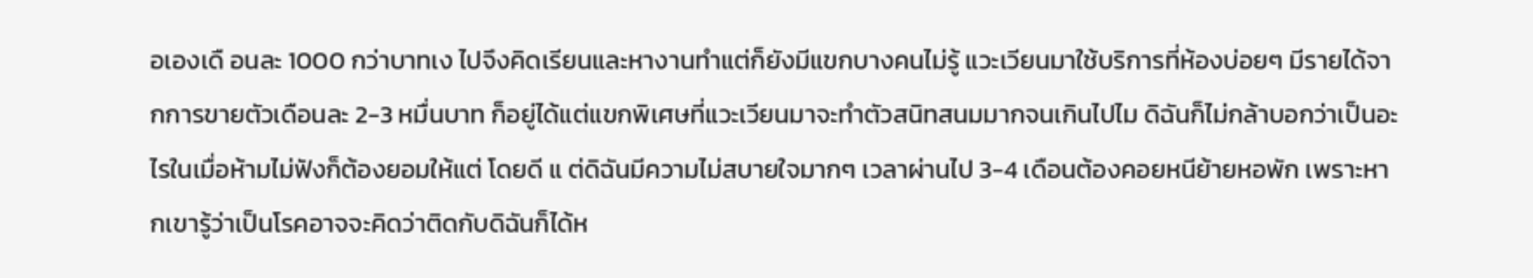อเองเดื อนละ 1000 กว่าบาทเง ไปจึงคิดเรียนและหางานทำแต่ก็ยังมีแขกบางคนไม่รู้ แวะเวียนมาใช้บริการที่ห้องบ่อยๆ มีรายได้จากการขายตัวเดือนละ 2-3 หมื่นบาท ก็อยู่ได้แต่แขกพิเศษที่แวะเวียนมาจะทำตัวสนิทสนมมากจนเกินไปไม ดิฉันก็ไม่กล้าบอกว่าเป็นอะไรในเมื่อห้ามไม่ฟังก็ต้องยอมให้แต่ โดยดี แ ต่ดิฉันมีความไม่สบายใจมากๆ เวลาผ่านไป 3-4 เดือนต้องคอยหนีย้ายหอพัก เพราะหากเขารู้ว่าเป็นโรคอาจจะคิดว่าติดกับดิฉันก็ได้ห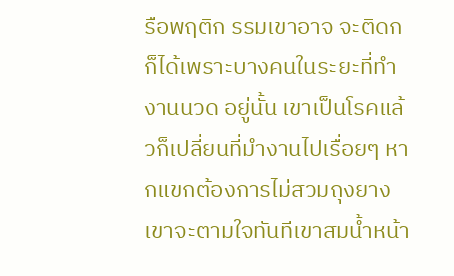รือพฤติก รรมเขาอาจ จะติดก ก็ได้เพราะบางคนในระยะที่ทำงานนวด อยู่นั้น เขาเป็นโรคแล้วก็เปลี่ยนที่มำงานไปเรื่อยๆ หากแขกต้องการไม่สวมถุงยาง เขาจะตามใจทันทีเขาสมน้ำหน้า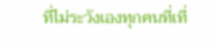ที่ไม่ระวังเองทุกคนที่เที่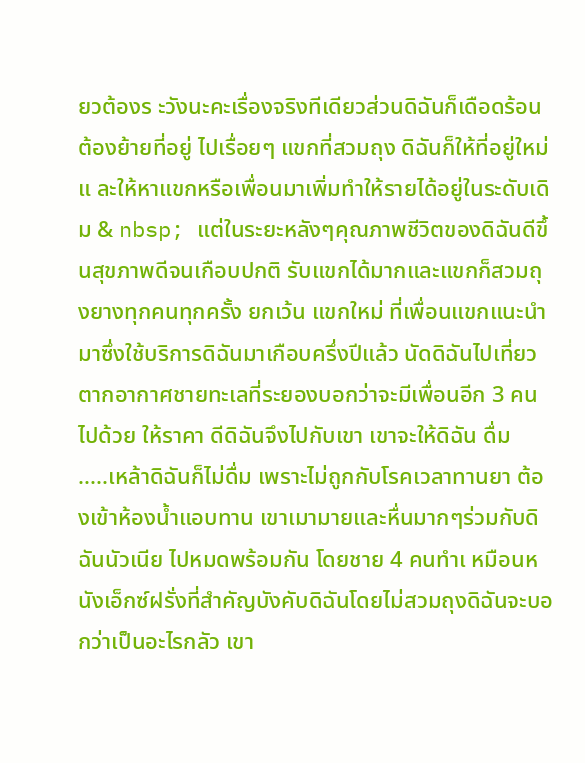ยวต้องร ะวังนะคะเรื่องจริงทีเดียวส่วนดิฉันก็เดือดร้อนต้องย้ายที่อยู่ ไปเรื่อยๆ แขกที่สวมถุง ดิฉันก็ให้ที่อยู่ใหม่ แ ละให้หาแขกหรือเพื่อนมาเพิ่มทำให้รายได้อยู่ในระดับเดิม & nbsp; แต่ในระยะหลังๆคุณภาพชีวิตของดิฉันดีขึ้นสุขภาพดีจนเกือบปกติ รับแขกได้มากและแขกก็สวมถุงยางทุกคนทุกครั้ง ยกเว้น แขกใหม่ ที่เพื่อนแขกแนะนำมาซึ่งใช้บริการดิฉันมาเกือบครึ่งปีแล้ว นัดดิฉันไปเที่ยวตากอากาศชายทะเลที่ระยองบอกว่าจะมีเพื่อนอีก 3 คนไปด้วย ให้ราคา ดีดิฉันจึงไปกับเขา เขาจะให้ดิฉัน ดื่ม
.....เหล้าดิฉันก็ไม่ดื่ม เพราะไม่ถูกกับโรคเวลาทานยา ต้องเข้าห้องน้ำแอบทาน เขาเมามายและหื่นมากๆร่วมกับดิฉันนัวเนีย ไปหมดพร้อมกัน โดยชาย 4 คนทำเ หมือนหนังเอ็กซ์ฝรั่งที่สำคัญบังคับดิฉันโดยไม่สวมถุงดิฉันจะบอ กว่าเป็นอะไรกลัว เขา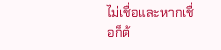ไม่เชื่อและหากเชื่อก็ต้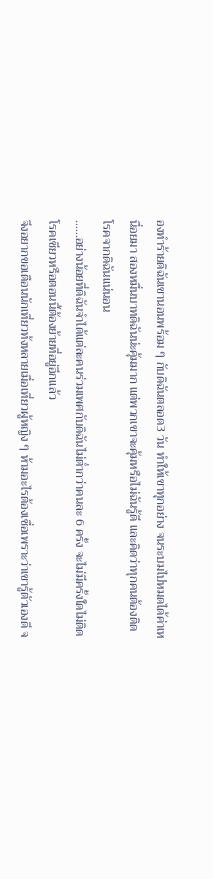องทำร้ายดิฉันเขานอนพร้อม ๆ กับดิฉันตลอด3 วัน ทำให้เขาทุกอย่าง จนระบมไปหมดได้ค่าเหนื่อยมา สองหมื่นบาทดิฉันน่ะคุ้มมาก แต่พวกเขาจะคุ้มหรือไม่ฉันรู้ดี และคิดว่าทุกคนต้องติดโรคจากดิฉันแน่นอน
......อย่างน้อยที่ดิฉันจำได้แต่ละคนร่วมเพศกับดิฉันไม่ต่ำกว่าคนละ 6 ครั้ง จะไม่มีครั้งใดไม่ติดโรคเชียวหรือตอนนี้ต้องย้ายที่อยู่อีกแล้ว
จึงอยากขอเตือนนักเที่ยวท้งหลายเมื่อเที่ยวผู้หญิง ๆ ห้ามอะไรต้องเชื่อเพราะว่าเขารู้ตัวเองดี จ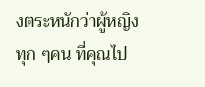งตระหนักว่าผู้หญิงทุก ๆคน ที่คุณไป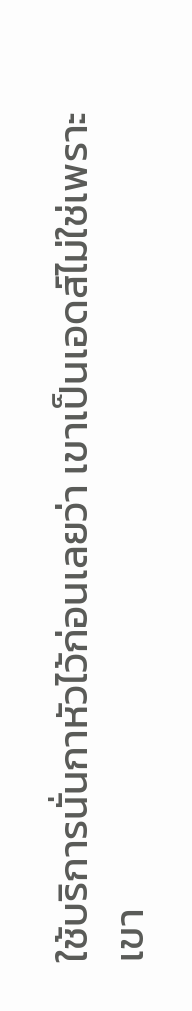ใช้บริการนั่นกาหัวไว้ก่อนเลยว่า เขาเป็นเอดส์ไม่ใช่เพราะเขา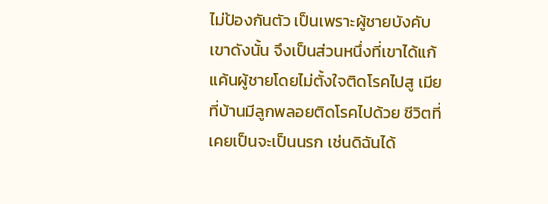ไม่ป้องกันตัว เป็นเพราะผู้ชายบังคับเขาดังนั้น จึงเป็นส่วนหนึ่งที่เขาได้แก้แค้นผู้ชายโดยไม่ตั้งใจติดโรคไปสู เมียที่บ้านมีลูกพลอยติดโรคไปด้วย ชีวิตที่เคยเป็นจะเป็นนรก เช่นดิฉันได้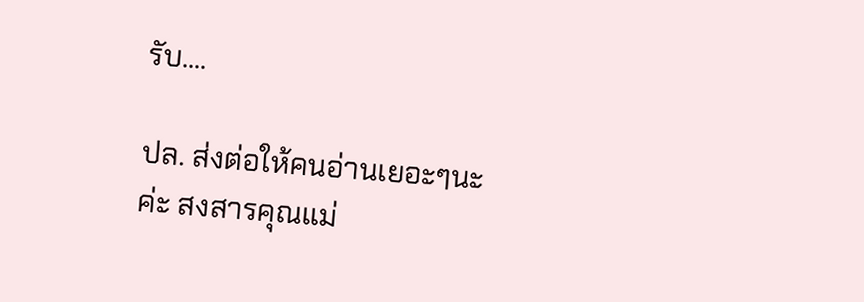รับ....

ปล. ส่งต่อให้คนอ่านเยอะๆนะค่ะ สงสารคุณแม่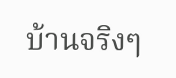บ้านจริงๆ